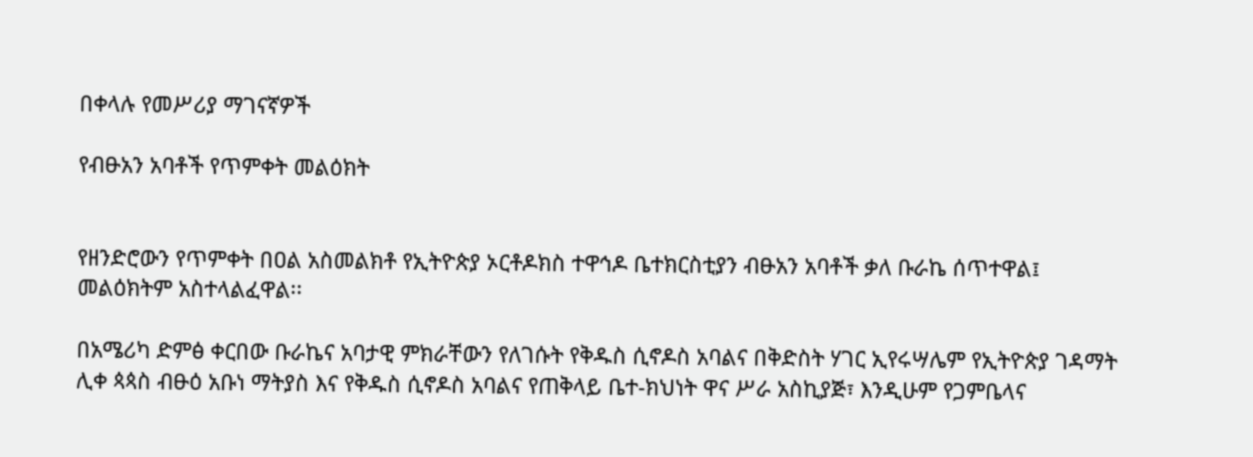በቀላሉ የመሥሪያ ማገናኛዎች

የብፁአን አባቶች የጥምቀት መልዕክት


የዘንድሮውን የጥምቀት በዐል አስመልክቶ የኢትዮጵያ ኦርቶዶክስ ተዋኅዶ ቤተክርስቲያን ብፁአን አባቶች ቃለ ቡራኬ ሰጥተዋል፤ መልዕክትም አስተላልፈዋል፡፡

በአሜሪካ ድምፅ ቀርበው ቡራኬና አባታዊ ምክራቸውን የለገሱት የቅዱስ ሲኖዶስ አባልና በቅድስት ሃገር ኢየሩሣሌም የኢትዮጵያ ገዳማት ሊቀ ጳጳስ ብፁዕ አቡነ ማትያስ እና የቅዱስ ሲኖዶስ አባልና የጠቅላይ ቤተ-ክህነት ዋና ሥራ አስኪያጅ፣ እንዲሁም የጋምቤላና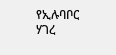የኢሉባቦር ሃገረ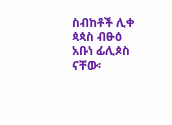ስብከቶች ሊቀ ጳጳስ ብፁዕ አቡነ ፊሊጶስ ናቸው፡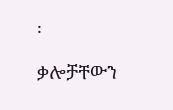፡

ቃሎቻቸውን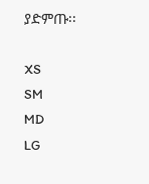ያድምጡ፡፡

XS
SM
MD
LG